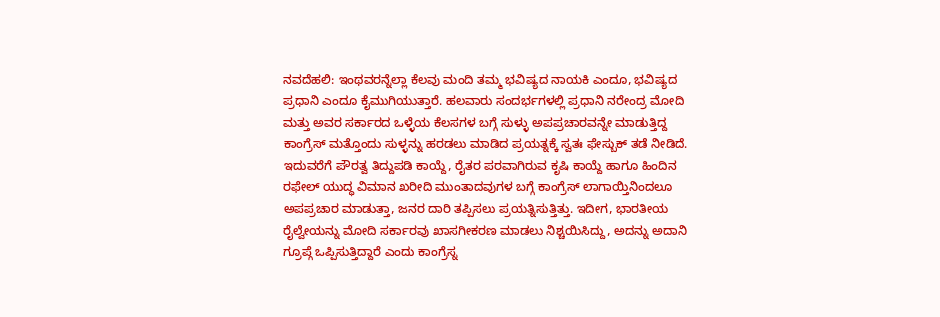ನವದೆಹಲಿ: ಇಂಥವರನ್ನೆಲ್ಲಾ ಕೆಲವು ಮಂದಿ ತಮ್ಮ ಭವಿಷ್ಯದ ನಾಯಕಿ ಎಂದೂ, ಭವಿಷ್ಯದ ಪ್ರಧಾನಿ ಎಂದೂ ಕೈಮುಗಿಯುತ್ತಾರೆ. ಹಲವಾರು ಸಂದರ್ಭಗಳಲ್ಲಿ ಪ್ರಧಾನಿ ನರೇಂದ್ರ ಮೋದಿ ಮತ್ತು ಅವರ ಸರ್ಕಾರದ ಒಳ್ಳೆಯ ಕೆಲಸಗಳ ಬಗ್ಗೆ ಸುಳ್ಳು ಅಪಪ್ರಚಾರವನ್ನೇ ಮಾಡುತ್ತಿದ್ದ ಕಾಂಗ್ರೆಸ್ ಮತ್ತೊಂದು ಸುಳ್ಳನ್ನು ಹರಡಲು ಮಾಡಿದ ಪ್ರಯತ್ನಕ್ಕೆ ಸ್ವತಃ ಫೇಸ್ಬುಕ್ ತಡೆ ನೀಡಿದೆ.
ಇದುವರೆಗೆ ಪೌರತ್ವ ತಿದ್ದುಪಡಿ ಕಾಯ್ದೆ, ರೈತರ ಪರವಾಗಿರುವ ಕೃಷಿ ಕಾಯ್ದೆ ಹಾಗೂ ಹಿಂದಿನ ರಫೇಲ್ ಯುದ್ಧ ವಿಮಾನ ಖರೀದಿ ಮುಂತಾದವುಗಳ ಬಗ್ಗೆ ಕಾಂಗ್ರೆಸ್ ಲಾಗಾಯ್ತಿನಿಂದಲೂ ಅಪಪ್ರಚಾರ ಮಾಡುತ್ತಾ, ಜನರ ದಾರಿ ತಪ್ಪಿಸಲು ಪ್ರಯತ್ನಿಸುತ್ತಿತ್ತು. ಇದೀಗ, ಭಾರತೀಯ ರೈಲ್ವೇಯನ್ನು ಮೋದಿ ಸರ್ಕಾರವು ಖಾಸಗೀಕರಣ ಮಾಡಲು ನಿಶ್ಚಯಿಸಿದ್ದು, ಅದನ್ನು ಅದಾನಿ ಗ್ರೂಪ್ಗೆ ಒಪ್ಪಿಸುತ್ತಿದ್ದಾರೆ ಎಂದು ಕಾಂಗ್ರೆಸ್ನ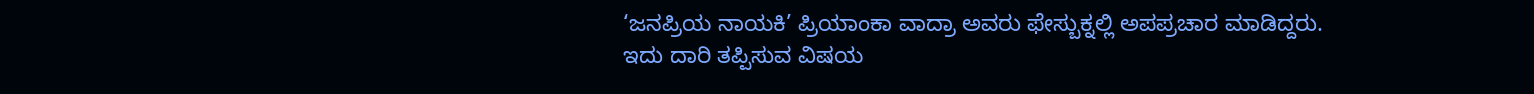‘ಜನಪ್ರಿಯ ನಾಯಕಿ’ ಪ್ರಿಯಾಂಕಾ ವಾದ್ರಾ ಅವರು ಫೇಸ್ಬುಕ್ನಲ್ಲಿ ಅಪಪ್ರಚಾರ ಮಾಡಿದ್ದರು.
ಇದು ದಾರಿ ತಪ್ಪಿಸುವ ವಿಷಯ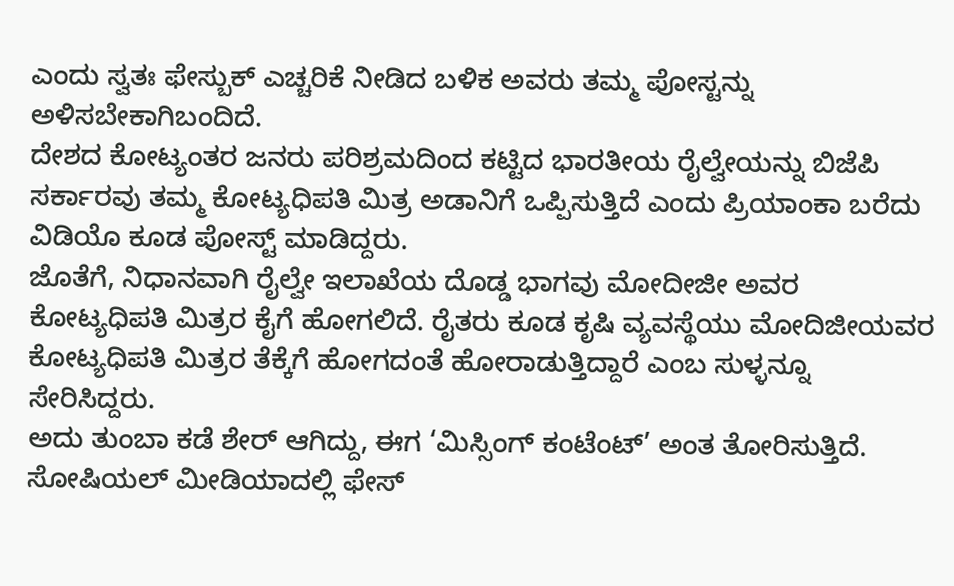ಎಂದು ಸ್ವತಃ ಫೇಸ್ಬುಕ್ ಎಚ್ಚರಿಕೆ ನೀಡಿದ ಬಳಿಕ ಅವರು ತಮ್ಮ ಪೋಸ್ಟನ್ನು ಅಳಿಸಬೇಕಾಗಿಬಂದಿದೆ.
ದೇಶದ ಕೋಟ್ಯಂತರ ಜನರು ಪರಿಶ್ರಮದಿಂದ ಕಟ್ಟಿದ ಭಾರತೀಯ ರೈಲ್ವೇಯನ್ನು ಬಿಜೆಪಿ ಸರ್ಕಾರವು ತಮ್ಮ ಕೋಟ್ಯಧಿಪತಿ ಮಿತ್ರ ಅಡಾನಿಗೆ ಒಪ್ಪಿಸುತ್ತಿದೆ ಎಂದು ಪ್ರಿಯಾಂಕಾ ಬರೆದು ವಿಡಿಯೊ ಕೂಡ ಪೋಸ್ಟ್ ಮಾಡಿದ್ದರು.
ಜೊತೆಗೆ, ನಿಧಾನವಾಗಿ ರೈಲ್ವೇ ಇಲಾಖೆಯ ದೊಡ್ಡ ಭಾಗವು ಮೋದೀಜೀ ಅವರ ಕೋಟ್ಯಧಿಪತಿ ಮಿತ್ರರ ಕೈಗೆ ಹೋಗಲಿದೆ. ರೈತರು ಕೂಡ ಕೃಷಿ ವ್ಯವಸ್ಥೆಯು ಮೋದಿಜೀಯವರ ಕೋಟ್ಯಧಿಪತಿ ಮಿತ್ರರ ತೆಕ್ಕೆಗೆ ಹೋಗದಂತೆ ಹೋರಾಡುತ್ತಿದ್ದಾರೆ ಎಂಬ ಸುಳ್ಳನ್ನೂ ಸೇರಿಸಿದ್ದರು.
ಅದು ತುಂಬಾ ಕಡೆ ಶೇರ್ ಆಗಿದ್ದು, ಈಗ ‘ಮಿಸ್ಸಿಂಗ್ ಕಂಟೆಂಟ್’ ಅಂತ ತೋರಿಸುತ್ತಿದೆ. ಸೋಷಿಯಲ್ ಮೀಡಿಯಾದಲ್ಲಿ ಫೇಸ್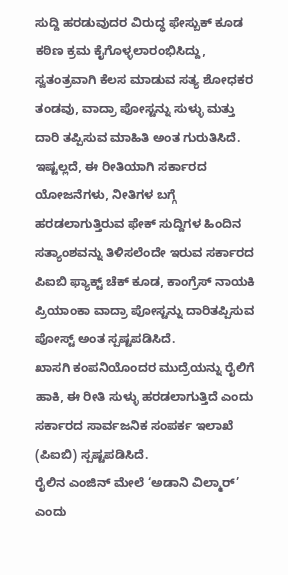ಸುದ್ದಿ ಹರಡುವುದರ ವಿರುದ್ಧ ಫೇಸ್ಬುಕ್ ಕೂಡ ಕಠಿಣ ಕ್ರಮ ಕೈಗೊಳ್ಳಲಾರಂಭಿಸಿದ್ದು, ಸ್ವತಂತ್ರವಾಗಿ ಕೆಲಸ ಮಾಡುವ ಸತ್ಯ ಶೋಧಕರ ತಂಡವು, ವಾದ್ರಾ ಪೋಸ್ಟನ್ನು ಸುಳ್ಳು ಮತ್ತು ದಾರಿ ತಪ್ಪಿಸುವ ಮಾಹಿತಿ ಅಂತ ಗುರುತಿಸಿದೆ.
ಇಷ್ಟಲ್ಲದೆ, ಈ ರೀತಿಯಾಗಿ ಸರ್ಕಾರದ ಯೋಜನೆಗಳು, ನೀತಿಗಳ ಬಗ್ಗೆ ಹರಡಲಾಗುತ್ತಿರುವ ಫೇಕ್ ಸುದ್ದಿಗಳ ಹಿಂದಿನ ಸತ್ಯಾಂಶವನ್ನು ತಿಳಿಸಲೆಂದೇ ಇರುವ ಸರ್ಕಾರದ ಪಿಐಬಿ ಫ್ಯಾಕ್ಟ್ ಚೆಕ್ ಕೂಡ, ಕಾಂಗ್ರೆಸ್ ನಾಯಕಿ ಪ್ರಿಯಾಂಕಾ ವಾದ್ರಾ ಪೋಸ್ಟನ್ನು ದಾರಿತಪ್ಪಿಸುವ ಪೋಸ್ಟ್ ಅಂತ ಸ್ಪಷ್ಟಪಡಿಸಿದೆ.
ಖಾಸಗಿ ಕಂಪನಿಯೊಂದರ ಮುದ್ರೆಯನ್ನು ರೈಲಿಗೆ ಹಾಕಿ, ಈ ರೀತಿ ಸುಳ್ಳು ಹರಡಲಾಗುತ್ತಿದೆ ಎಂದು ಸರ್ಕಾರದ ಸಾರ್ವಜನಿಕ ಸಂಪರ್ಕ ಇಲಾಖೆ (ಪಿಐಬಿ) ಸ್ಪಷ್ಟಪಡಿಸಿದೆ.
ರೈಲಿನ ಎಂಜಿನ್ ಮೇಲೆ ‘ಅಡಾನಿ ವಿಲ್ಮಾರ್’ ಎಂದು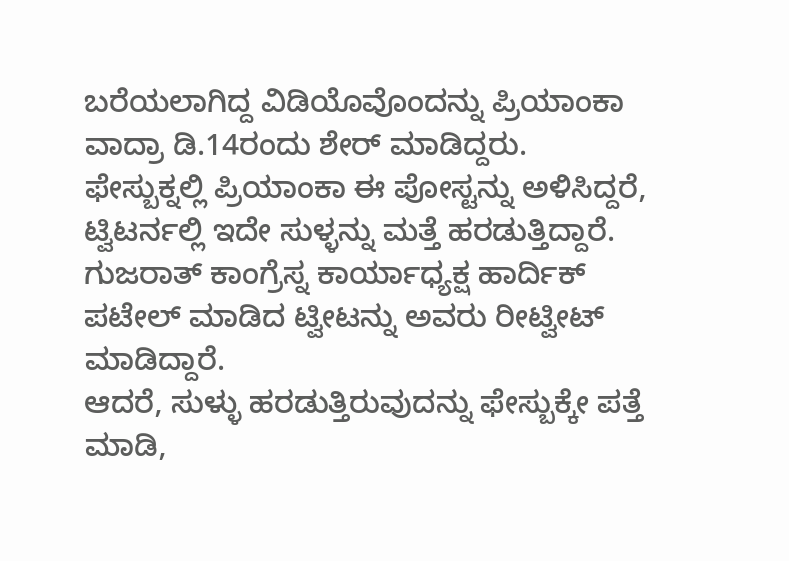ಬರೆಯಲಾಗಿದ್ದ ವಿಡಿಯೊವೊಂದನ್ನು ಪ್ರಿಯಾಂಕಾ ವಾದ್ರಾ ಡಿ.14ರಂದು ಶೇರ್ ಮಾಡಿದ್ದರು.
ಫೇಸ್ಬುಕ್ನಲ್ಲಿ ಪ್ರಿಯಾಂಕಾ ಈ ಪೋಸ್ಟನ್ನು ಅಳಿಸಿದ್ದರೆ, ಟ್ವಿಟರ್ನಲ್ಲಿ ಇದೇ ಸುಳ್ಳನ್ನು ಮತ್ತೆ ಹರಡುತ್ತಿದ್ದಾರೆ. ಗುಜರಾತ್ ಕಾಂಗ್ರೆಸ್ನ ಕಾರ್ಯಾಧ್ಯಕ್ಷ ಹಾರ್ದಿಕ್ ಪಟೇಲ್ ಮಾಡಿದ ಟ್ವೀಟನ್ನು ಅವರು ರೀಟ್ವೀಟ್ ಮಾಡಿದ್ದಾರೆ.
ಆದರೆ, ಸುಳ್ಳು ಹರಡುತ್ತಿರುವುದನ್ನು ಫೇಸ್ಬುಕ್ಕೇ ಪತ್ತೆ ಮಾಡಿ,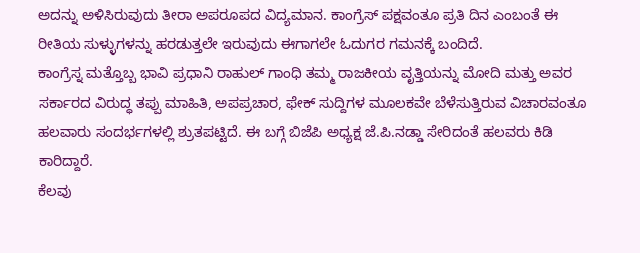ಅದನ್ನು ಅಳಿಸಿರುವುದು ತೀರಾ ಅಪರೂಪದ ವಿದ್ಯಮಾನ. ಕಾಂಗ್ರೆಸ್ ಪಕ್ಷವಂತೂ ಪ್ರತಿ ದಿನ ಎಂಬಂತೆ ಈ ರೀತಿಯ ಸುಳ್ಳುಗಳನ್ನು ಹರಡುತ್ತಲೇ ಇರುವುದು ಈಗಾಗಲೇ ಓದುಗರ ಗಮನಕ್ಕೆ ಬಂದಿದೆ.
ಕಾಂಗ್ರೆಸ್ನ ಮತ್ತೊಬ್ಬ ಭಾವಿ ಪ್ರಧಾನಿ ರಾಹುಲ್ ಗಾಂಧಿ ತಮ್ಮ ರಾಜಕೀಯ ವೃತ್ತಿಯನ್ನು ಮೋದಿ ಮತ್ತು ಅವರ ಸರ್ಕಾರದ ವಿರುದ್ಧ ತಪ್ಪು ಮಾಹಿತಿ, ಅಪಪ್ರಚಾರ, ಫೇಕ್ ಸುದ್ದಿಗಳ ಮೂಲಕವೇ ಬೆಳೆಸುತ್ತಿರುವ ವಿಚಾರವಂತೂ ಹಲವಾರು ಸಂದರ್ಭಗಳಲ್ಲಿ ಶ್ರುತಪಟ್ಟಿದೆ. ಈ ಬಗ್ಗೆ ಬಿಜೆಪಿ ಅಧ್ಯಕ್ಷ ಜೆ.ಪಿ.ನಡ್ಡಾ ಸೇರಿದಂತೆ ಹಲವರು ಕಿಡಿ ಕಾರಿದ್ದಾರೆ.
ಕೆಲವು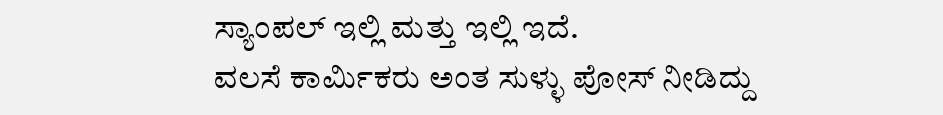ಸ್ಯಾಂಪಲ್ ಇಲ್ಲಿ ಮತ್ತು ಇಲ್ಲಿ ಇದೆ.
ವಲಸೆ ಕಾರ್ಮಿಕರು ಅಂತ ಸುಳ್ಳು ಪೋಸ್ ನೀಡಿದ್ದು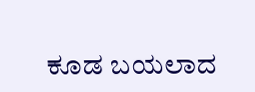ಕೂಡ ಬಯಲಾದ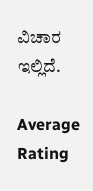ವಿಚಾರ ಇಲ್ಲಿದೆ.

Average Rating